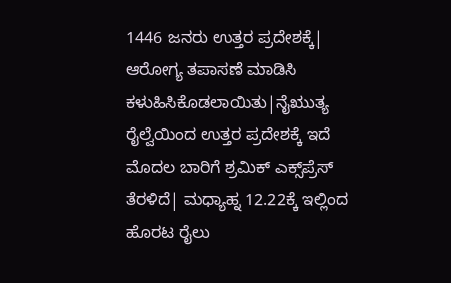1446 ಜನರು ಉತ್ತರ ಪ್ರದೇಶಕ್ಕೆ| ಆರೋಗ್ಯ ತಪಾಸಣೆ ಮಾಡಿಸಿ ಕಳುಹಿಸಿಕೊಡಲಾಯಿತು|ನೈಋುತ್ಯ ರೈಲ್ವೆಯಿಂದ ಉತ್ತರ ಪ್ರದೇಶಕ್ಕೆ ಇದೆ ಮೊದಲ ಬಾರಿಗೆ ಶ್ರಮಿಕ್‌ ಎಕ್ಸ್‌ಪ್ರೆಸ್‌ ತೆರಳಿದೆ| ಮಧ್ಯಾಹ್ನ 12.22ಕ್ಕೆ ಇಲ್ಲಿಂದ ಹೊರಟ ರೈಲು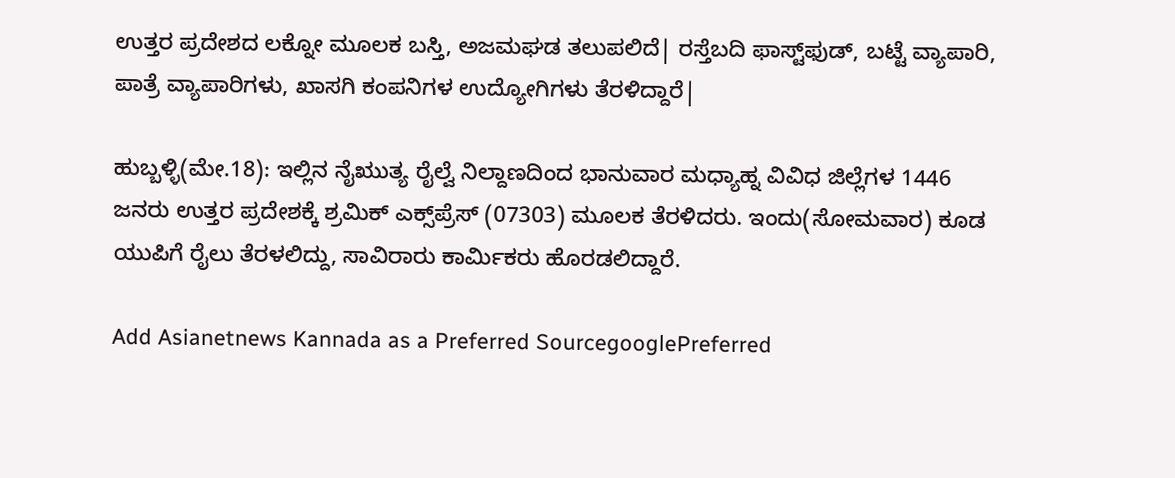ಉತ್ತರ ಪ್ರದೇಶದ ಲಕ್ನೋ ಮೂಲಕ ಬಸ್ತಿ, ಅಜಮಘಡ ತಲುಪಲಿದೆ| ರಸ್ತೆಬದಿ ಫಾಸ್ಟ್‌ಫುಡ್‌, ಬಟ್ಟೆ ವ್ಯಾಪಾರಿ, ಪಾತ್ರೆ ವ್ಯಾಪಾರಿಗಳು, ಖಾಸಗಿ ಕಂಪನಿಗಳ ಉದ್ಯೋಗಿಗಳು ತೆರಳಿದ್ದಾರೆ|

ಹುಬ್ಬಳ್ಳಿ(ಮೇ.18): ಇಲ್ಲಿನ ನೈಋುತ್ಯ ರೈಲ್ವೆ ನಿಲ್ದಾಣದಿಂದ ಭಾನುವಾರ ಮಧ್ಯಾಹ್ನ ವಿವಿಧ ಜಿಲ್ಲೆಗಳ 1446 ಜನರು ಉತ್ತರ ಪ್ರದೇಶಕ್ಕೆ ಶ್ರಮಿಕ್‌ ಎಕ್ಸ್‌ಪ್ರೆಸ್‌ (07303) ಮೂಲಕ ತೆರಳಿದರು. ಇಂದು(ಸೋಮವಾರ) ಕೂಡ ಯುಪಿಗೆ ರೈಲು ತೆರಳಲಿದ್ದು, ಸಾವಿರಾರು ಕಾರ್ಮಿಕರು ಹೊರಡಲಿದ್ದಾರೆ.

Add Asianetnews Kannada as a Preferred SourcegooglePreferred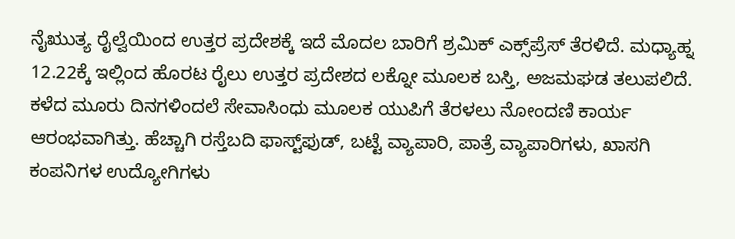ನೈಋುತ್ಯ ರೈಲ್ವೆಯಿಂದ ಉತ್ತರ ಪ್ರದೇಶಕ್ಕೆ ಇದೆ ಮೊದಲ ಬಾರಿಗೆ ಶ್ರಮಿಕ್‌ ಎಕ್ಸ್‌ಪ್ರೆಸ್‌ ತೆರಳಿದೆ. ಮಧ್ಯಾಹ್ನ 12.22ಕ್ಕೆ ಇಲ್ಲಿಂದ ಹೊರಟ ರೈಲು ಉತ್ತರ ಪ್ರದೇಶದ ಲಕ್ನೋ ಮೂಲಕ ಬಸ್ತಿ, ಅಜಮಘಡ ತಲುಪಲಿದೆ. ಕಳೆದ ಮೂರು ದಿನಗಳಿಂದಲೆ ಸೇವಾಸಿಂಧು ಮೂಲಕ ಯುಪಿಗೆ ತೆರಳಲು ನೋಂದಣಿ ಕಾರ್ಯ ಆರಂಭವಾಗಿತ್ತು. ಹೆಚ್ಚಾಗಿ ರಸ್ತೆಬದಿ ಫಾಸ್ಟ್‌ಫುಡ್‌, ಬಟ್ಟೆ ವ್ಯಾಪಾರಿ, ಪಾತ್ರೆ ವ್ಯಾಪಾರಿಗಳು, ಖಾಸಗಿ ಕಂಪನಿಗಳ ಉದ್ಯೋಗಿಗಳು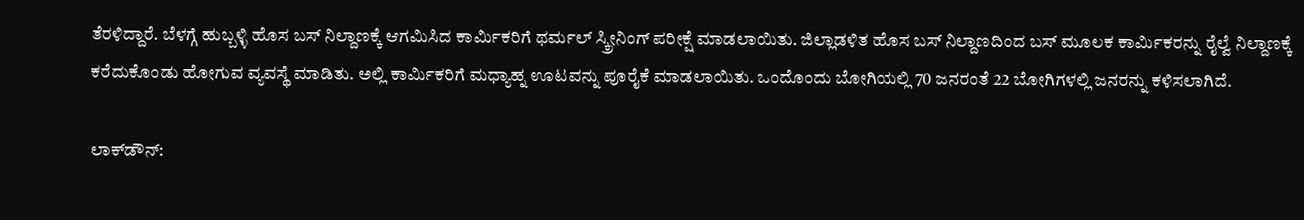ತೆರಳಿದ್ದಾರೆ. ಬೆಳಗ್ಗೆ ಹುಬ್ಬಳ್ಳಿ ಹೊಸ ಬಸ್‌ ನಿಲ್ದಾಣಕ್ಕೆ ಆಗಮಿಸಿದ ಕಾರ್ಮಿಕರಿಗೆ ಥರ್ಮಲ್‌ ಸ್ಕ್ರೀನಿಂಗ್‌ ಪರೀಕ್ಷೆ ಮಾಡಲಾಯಿತು. ಜಿಲ್ಲಾಡಳಿತ ಹೊಸ ಬಸ್‌ ನಿಲ್ದಾಣದಿಂದ ಬಸ್‌ ಮೂಲಕ ಕಾರ್ಮಿಕರನ್ನು ರೈಲ್ವೆ ನಿಲ್ದಾಣಕ್ಕೆ ಕರೆದುಕೊಂಡು ಹೋಗುವ ವ್ಯವಸ್ಥೆ ಮಾಡಿತು. ಅಲ್ಲಿ ಕಾರ್ಮಿಕರಿಗೆ ಮಧ್ಯಾಹ್ನ ಊಟವನ್ನು ಪೂರೈಕೆ ಮಾಡಲಾಯಿತು. ಒಂದೊಂದು ಬೋಗಿಯಲ್ಲಿ 70 ಜನರಂತೆ 22 ಬೋಗಿಗಳಲ್ಲಿ ಜನರನ್ನು ಕಳಿಸಲಾಗಿದೆ.

ಲಾಕ್‌ಡೌನ್‌: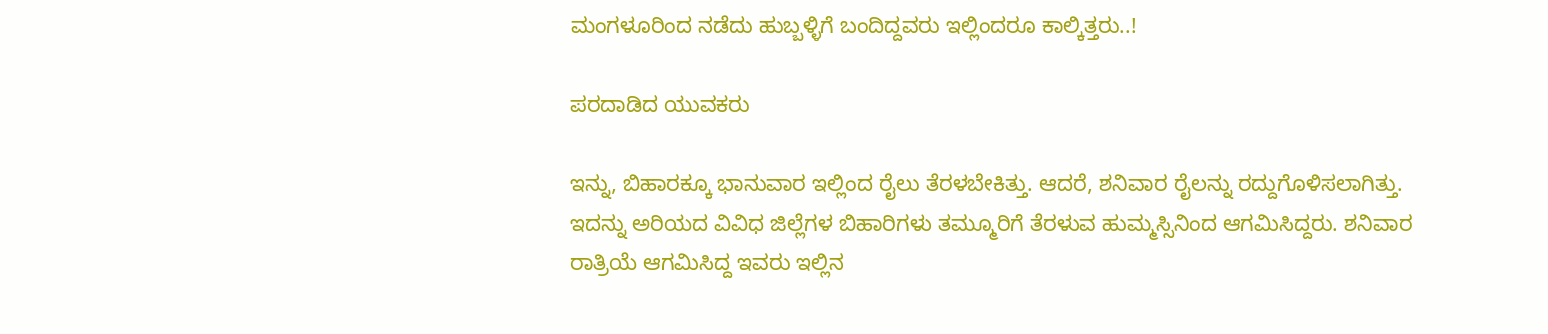ಮಂಗಳೂರಿಂದ ನಡೆದು ಹುಬ್ಬಳ್ಳಿಗೆ ಬಂದಿದ್ದವರು ಇಲ್ಲಿಂದರೂ ಕಾಲ್ಕಿತ್ತರು..!

ಪರದಾಡಿದ ಯುವಕರು

ಇನ್ನು, ಬಿಹಾರಕ್ಕೂ ಭಾನುವಾರ ಇಲ್ಲಿಂದ ರೈಲು ತೆರಳಬೇಕಿತ್ತು. ಆದರೆ, ಶನಿವಾರ ರೈಲನ್ನು ರದ್ದುಗೊಳಿಸಲಾಗಿತ್ತು. ಇದನ್ನು ಅರಿಯದ ವಿವಿಧ ಜಿಲ್ಲೆಗಳ ಬಿಹಾರಿಗಳು ತಮ್ಮೂರಿಗೆ ತೆರಳುವ ಹುಮ್ಮಸ್ಸಿನಿಂದ ಆಗಮಿಸಿದ್ದರು. ಶನಿವಾರ ರಾತ್ರಿಯೆ ಆಗಮಿಸಿದ್ದ ಇವರು ಇಲ್ಲಿನ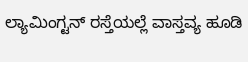ಲ್ಯಾಮಿಂಗ್ಟನ್‌ ರಸ್ತೆಯಲ್ಲೆ ವಾಸ್ತವ್ಯ ಹೂಡಿ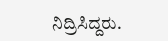ನಿದ್ರಿಸಿದ್ದರು.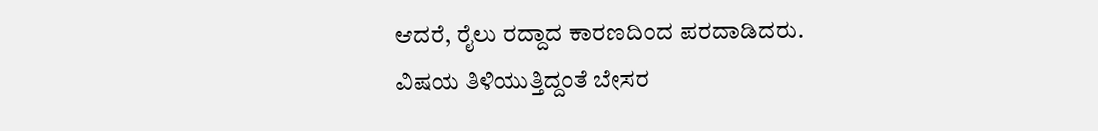ಆದರೆ, ರೈಲು ರದ್ದಾದ ಕಾರಣದಿಂದ ಪರದಾಡಿದರು. ವಿಷಯ ತಿಳಿಯುತ್ತಿದ್ದಂತೆ ಬೇಸರ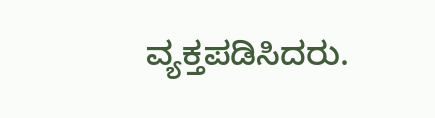ವ್ಯಕ್ತಪಡಿಸಿದರು.